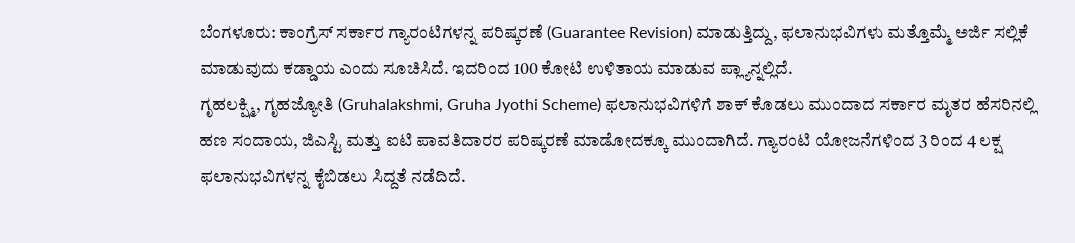ಬೆಂಗಳೂರು: ಕಾಂಗ್ರೆಸ್ ಸರ್ಕಾರ ಗ್ಯಾರಂಟಿಗಳನ್ನ ಪರಿಷ್ಕರಣೆ (Guarantee Revision) ಮಾಡುತ್ತಿದ್ದು, ಫಲಾನುಭವಿಗಳು ಮತ್ತೊಮ್ಮೆ ಅರ್ಜಿ ಸಲ್ಲಿಕೆ ಮಾಡುವುದು ಕಡ್ಡಾಯ ಎಂದು ಸೂಚಿಸಿದೆ. ಇದರಿಂದ 100 ಕೋಟಿ ಉಳಿತಾಯ ಮಾಡುವ ಪ್ಲ್ಯಾನ್ನಲ್ಲಿದೆ.
ಗೃಹಲಕ್ಷ್ಮಿ, ಗೃಹಜ್ಯೋತಿ (Gruhalakshmi, Gruha Jyothi Scheme) ಫಲಾನುಭವಿಗಳಿಗೆ ಶಾಕ್ ಕೊಡಲು ಮುಂದಾದ ಸರ್ಕಾರ ಮೃತರ ಹೆಸರಿನಲ್ಲಿ ಹಣ ಸಂದಾಯ, ಜಿಎಸ್ಟಿ ಮತ್ತು ಐಟಿ ಪಾವತಿದಾರರ ಪರಿಷ್ಕರಣೆ ಮಾಡೋದಕ್ಕೂ ಮುಂದಾಗಿದೆ. ಗ್ಯಾರಂಟಿ ಯೋಜನೆಗಳಿಂದ 3 ರಿಂದ 4 ಲಕ್ಷ ಫಲಾನುಭವಿಗಳನ್ನ ಕೈಬಿಡಲು ಸಿದ್ದತೆ ನಡೆದಿದೆ.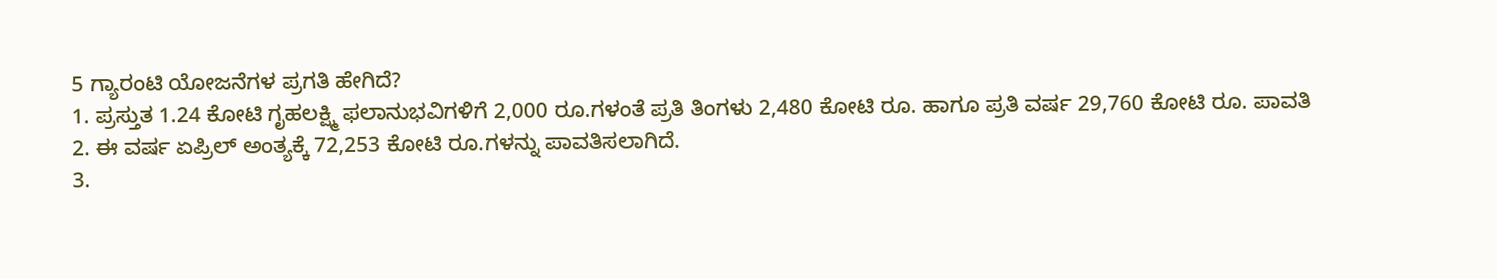5 ಗ್ಯಾರಂಟಿ ಯೋಜನೆಗಳ ಪ್ರಗತಿ ಹೇಗಿದೆ?
1. ಪ್ರಸ್ತುತ 1.24 ಕೋಟಿ ಗೃಹಲಕ್ಷ್ಮಿ ಫಲಾನುಭವಿಗಳಿಗೆ 2,000 ರೂ.ಗಳಂತೆ ಪ್ರತಿ ತಿಂಗಳು 2,480 ಕೋಟಿ ರೂ. ಹಾಗೂ ಪ್ರತಿ ವರ್ಷ 29,760 ಕೋಟಿ ರೂ. ಪಾವತಿ
2. ಈ ವರ್ಷ ಏಪ್ರಿಲ್ ಅಂತ್ಯಕ್ಕೆ 72,253 ಕೋಟಿ ರೂ.ಗಳನ್ನು ಪಾವತಿಸಲಾಗಿದೆ.
3.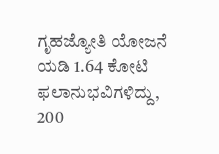ಗೃಹಜ್ಯೋತಿ ಯೋಜನೆ ಯಡಿ 1.64 ಕೋಟಿ ಫಲಾನುಭವಿಗಳಿದ್ದು, 200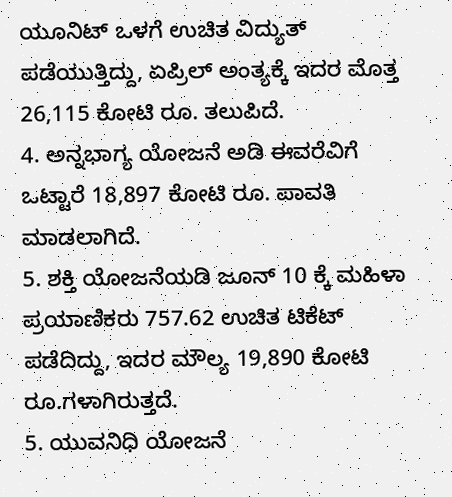ಯೂನಿಟ್ ಒಳಗೆ ಉಚಿತ ವಿದ್ಯುತ್ ಪಡೆಯುತ್ತಿದ್ದು, ಏಪ್ರಿಲ್ ಅಂತ್ಯಕ್ಕೆ ಇದರ ಮೊತ್ತ 26,115 ಕೋಟಿ ರೂ. ತಲುಪಿದೆ.
4. ಅನ್ನಭಾಗ್ಯ ಯೋಜನೆ ಅಡಿ ಈವರೆವಿಗೆ ಒಟ್ಟಾರೆ 18,897 ಕೋಟಿ ರೂ. ಪಾವತಿ ಮಾಡಲಾಗಿದೆ.
5. ಶಕ್ತಿ ಯೋಜನೆಯಡಿ ಜೂನ್ 10 ಕ್ಕೆ ಮಹಿಳಾ ಪ್ರಯಾಣಿಕರು 757.62 ಉಚಿತ ಟಿಕೆಟ್ ಪಡೆದಿದ್ದು, ಇದರ ಮೌಲ್ಯ 19,890 ಕೋಟಿ ರೂ.ಗಳಾಗಿರುತ್ತದೆ.
5. ಯುವನಿಧಿ ಯೋಜನೆ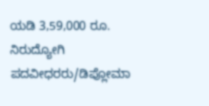ಯಡಿ 3,59,000 ರೂ. ನಿರುದ್ಯೋಗಿ ಪದವೀಧರರು/ಡಿಪ್ಲೋಮಾ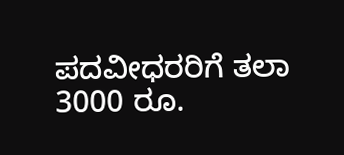ಪದವೀಧರರಿಗೆ ತಲಾ 3000 ರೂ.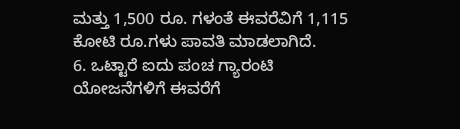ಮತ್ತು 1,500 ರೂ. ಗಳಂತೆ ಈವರೆವಿಗೆ 1,115 ಕೋಟಿ ರೂ.ಗಳು ಪಾವತಿ ಮಾಡಲಾಗಿದೆ.
6. ಒಟ್ಟಾರೆ ಐದು ಪಂಚ ಗ್ಯಾರಂಟಿ ಯೋಜನೆಗಳಿಗೆ ಈವರೆಗೆ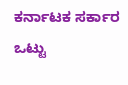ಕರ್ನಾಟಕ ಸರ್ಕಾರ ಒಟ್ಟು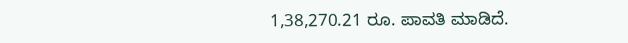1,38,270.21 ರೂ. ಪಾವತಿ ಮಾಡಿದೆ.